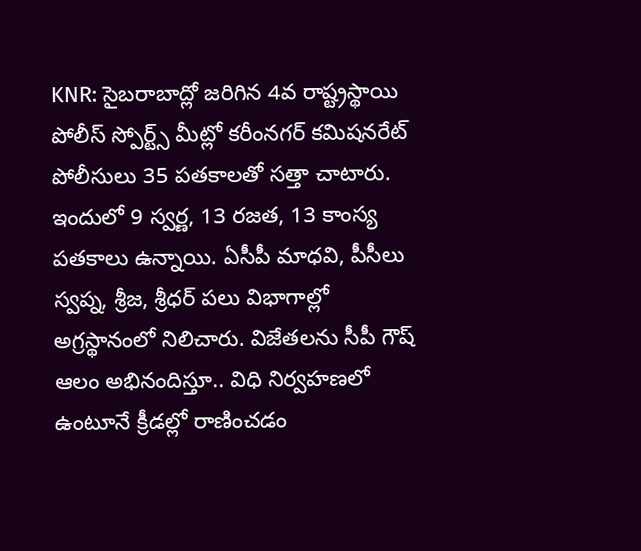KNR: సైబరాబాద్లో జరిగిన 4వ రాష్ట్రస్థాయి పోలీస్ స్పోర్ట్స్ మీట్లో కరీంనగర్ కమిషనరేట్ పోలీసులు 35 పతకాలతో సత్తా చాటారు. ఇందులో 9 స్వర్ణ, 13 రజత, 13 కాంస్య పతకాలు ఉన్నాయి. ఏసీపీ మాధవి, పీసీలు స్వప్న, శ్రీజ, శ్రీధర్ పలు విభాగాల్లో అగ్రస్థానంలో నిలిచారు. విజేతలను సీపీ గౌష్ ఆలం అభినందిస్తూ.. విధి నిర్వహణలో ఉంటూనే క్రీడల్లో రాణించడం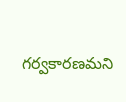గర్వకారణమని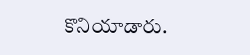కొనియాడారు.